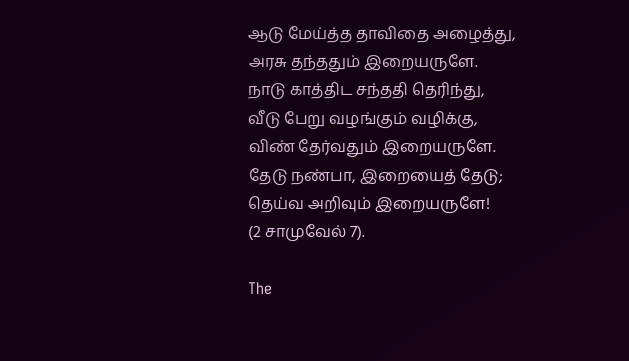ஆடு மேய்த்த தாவிதை அழைத்து,
அரசு தந்ததும் இறையருளே.
நாடு காத்திட சந்ததி தெரிந்து,
வீடு பேறு வழங்கும் வழிக்கு,
விண் தேர்வதும் இறையருளே.
தேடு நண்பா, இறையைத் தேடு;
தெய்வ அறிவும் இறையருளே!
(2 சாமுவேல் 7).

The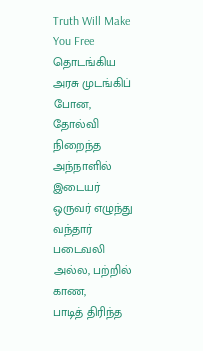Truth Will Make You Free
தொடங்கிய அரசு முடங்கிப் போன,
தோல்வி நிறைந்த அந்நாளில்
இடையர் ஒருவர் எழுந்து வந்தார்
படைவலி அல்ல, பற்றில் காண,
பாடித் திரிந்த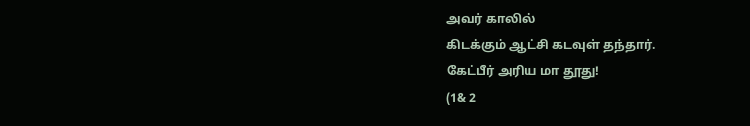அவர் காலில்
கிடக்கும் ஆட்சி கடவுள் தந்தார்.
கேட்பீர் அரிய மா தூது!
(1& 2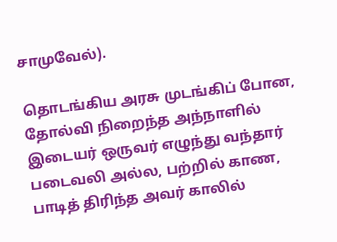சாமுவேல்).

தொடங்கிய அரசு முடங்கிப் போன,
தோல்வி நிறைந்த அந்நாளில்
இடையர் ஒருவர் எழுந்து வந்தார்
படைவலி அல்ல, பற்றில் காண,
பாடித் திரிந்த அவர் காலில்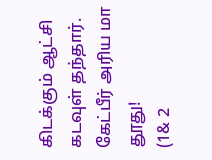கிடக்கும் ஆட்சி கடவுள் தந்தார்.
கேட்பீர் அரிய மா தூது!
(1& 2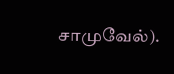சாமுவேல்).